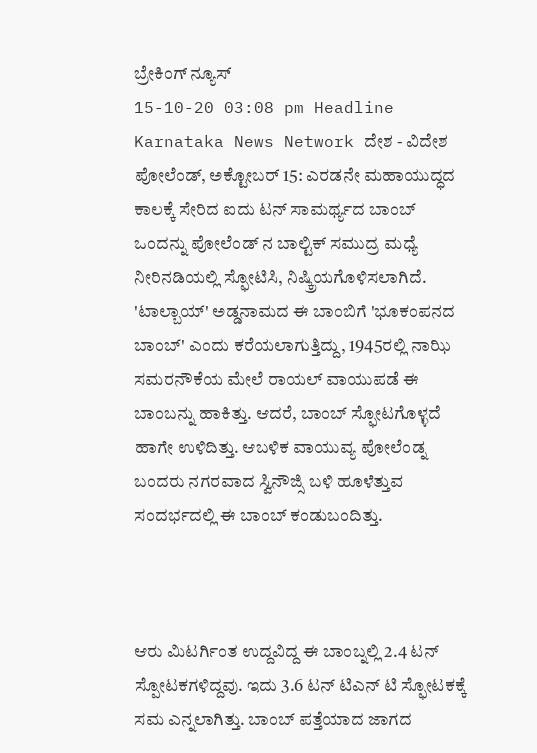ಬ್ರೇಕಿಂಗ್ ನ್ಯೂಸ್
15-10-20 03:08 pm Headline Karnataka News Network ದೇಶ - ವಿದೇಶ
ಪೋಲೆಂಡ್, ಅಕ್ಟೋಬರ್ 15: ಎರಡನೇ ಮಹಾಯುದ್ಧದ ಕಾಲಕ್ಕೆ ಸೇರಿದ ಐದು ಟನ್ ಸಾಮರ್ಥ್ಯದ ಬಾಂಬ್ ಒಂದನ್ನು ಪೋಲೆಂಡ್ ನ ಬಾಲ್ಟಿಕ್ ಸಮುದ್ರ ಮಧ್ಯೆ ನೀರಿನಡಿಯಲ್ಲಿ ಸ್ಫೋಟಿಸಿ, ನಿಷ್ಕ್ರಿಯಗೊಳಿಸಲಾಗಿದೆ.
'ಟಾಲ್ಬಾಯ್' ಅಡ್ಡನಾಮದ ಈ ಬಾಂಬಿಗೆ 'ಭೂಕಂಪನದ ಬಾಂಬ್' ಎಂದು ಕರೆಯಲಾಗುತ್ತಿದ್ದು, 1945ರಲ್ಲಿ ನಾಝಿ ಸಮರನೌಕೆಯ ಮೇಲೆ ರಾಯಲ್ ವಾಯುಪಡೆ ಈ ಬಾಂಬನ್ನು ಹಾಕಿತ್ತು. ಆದರೆ, ಬಾಂಬ್ ಸ್ಫೋಟಗೊಳ್ಳದೆ ಹಾಗೇ ಉಳಿದಿತ್ತು. ಆಬಳಿಕ ವಾಯುವ್ಯ ಪೋಲೆಂಡ್ನ ಬಂದರು ನಗರವಾದ ಸ್ವಿನೌಜ್ಸಿ ಬಳಿ ಹೂಳೆತ್ತುವ ಸಂದರ್ಭದಲ್ಲಿ ಈ ಬಾಂಬ್ ಕಂಡುಬಂದಿತ್ತು.



ಆರು ಮಿಟರ್ಗಿಂತ ಉದ್ದವಿದ್ದ ಈ ಬಾಂಬ್ನಲ್ಲಿ 2.4 ಟನ್ ಸ್ಪೋಟಕಗಳಿದ್ದವು. ಇದು 3.6 ಟನ್ ಟಿಎನ್ ಟಿ ಸ್ಫೋಟಕಕ್ಕೆ ಸಮ ಎನ್ನಲಾಗಿತ್ತು. ಬಾಂಬ್ ಪತ್ತೆಯಾದ ಜಾಗದ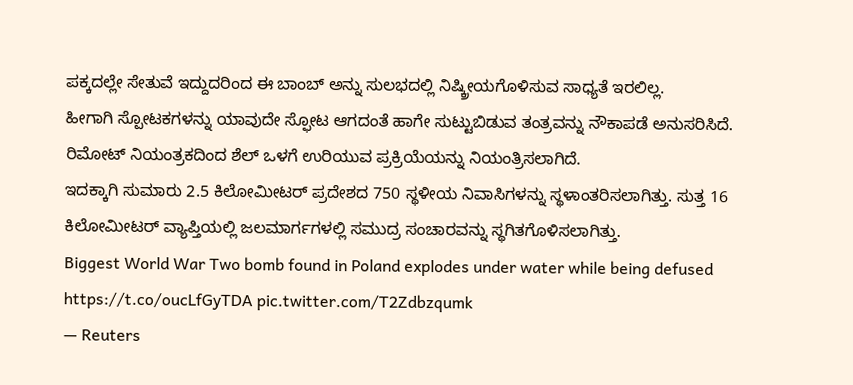ಪಕ್ಕದಲ್ಲೇ ಸೇತುವೆ ಇದ್ದುದರಿಂದ ಈ ಬಾಂಬ್ ಅನ್ನು ಸುಲಭದಲ್ಲಿ ನಿಷ್ಕ್ರೀಯಗೊಳಿಸುವ ಸಾಧ್ಯತೆ ಇರಲಿಲ್ಲ.
ಹೀಗಾಗಿ ಸ್ಪೋಟಕಗಳನ್ನು ಯಾವುದೇ ಸ್ಫೋಟ ಆಗದಂತೆ ಹಾಗೇ ಸುಟ್ಟುಬಿಡುವ ತಂತ್ರವನ್ನು ನೌಕಾಪಡೆ ಅನುಸರಿಸಿದೆ. ರಿಮೋಟ್ ನಿಯಂತ್ರಕದಿಂದ ಶೆಲ್ ಒಳಗೆ ಉರಿಯುವ ಪ್ರಕ್ರಿಯೆಯನ್ನು ನಿಯಂತ್ರಿಸಲಾಗಿದೆ.
ಇದಕ್ಕಾಗಿ ಸುಮಾರು 2.5 ಕಿಲೋಮೀಟರ್ ಪ್ರದೇಶದ 750 ಸ್ಥಳೀಯ ನಿವಾಸಿಗಳನ್ನು ಸ್ಥಳಾಂತರಿಸಲಾಗಿತ್ತು. ಸುತ್ತ 16 ಕಿಲೋಮೀಟರ್ ವ್ಯಾಪ್ತಿಯಲ್ಲಿ ಜಲಮಾರ್ಗಗಳಲ್ಲಿ ಸಮುದ್ರ ಸಂಚಾರವನ್ನು ಸ್ಥಗಿತಗೊಳಿಸಲಾಗಿತ್ತು.
Biggest World War Two bomb found in Poland explodes under water while being defused https://t.co/oucLfGyTDA pic.twitter.com/T2Zdbzqumk
— Reuters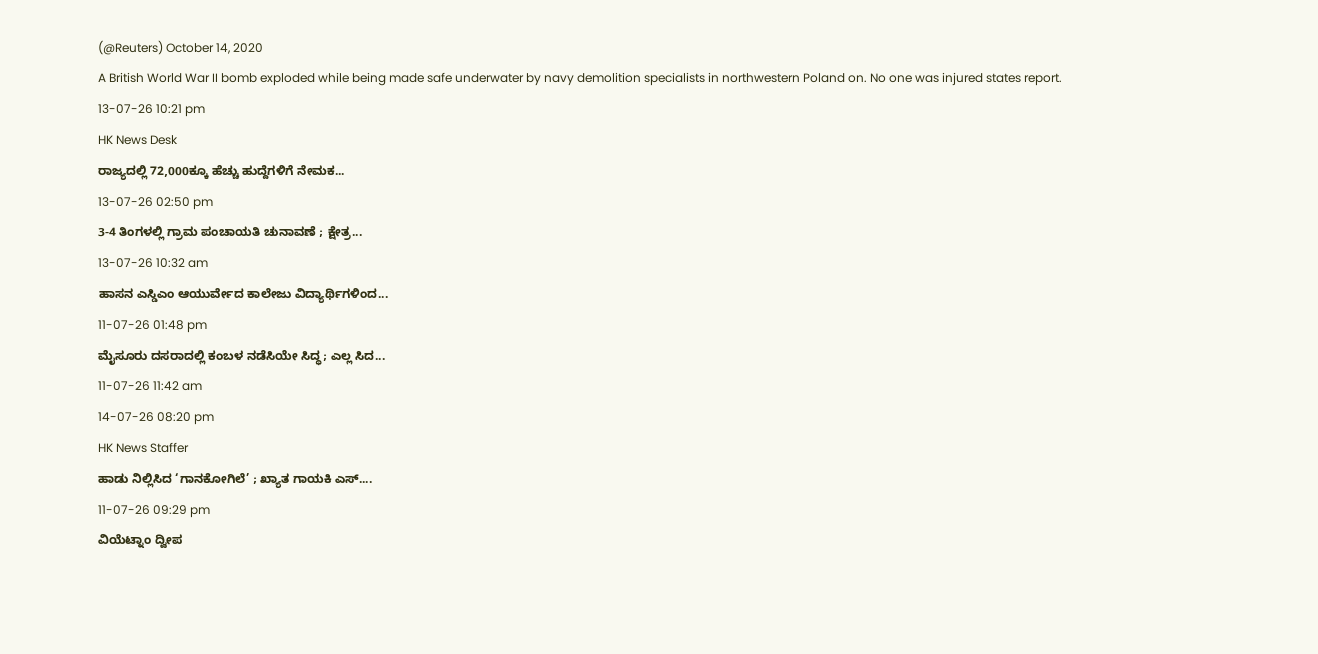(@Reuters) October 14, 2020
A British World War II bomb exploded while being made safe underwater by navy demolition specialists in northwestern Poland on. No one was injured states report.
13-07-26 10:21 pm
HK News Desk
ರಾಜ್ಯದಲ್ಲಿ 72,000ಕ್ಕೂ ಹೆಚ್ಚು ಹುದ್ದೆಗಳಿಗೆ ನೇಮಕ...
13-07-26 02:50 pm
3-4 ತಿಂಗಳಲ್ಲಿ ಗ್ರಾಮ ಪಂಚಾಯತಿ ಚುನಾವಣೆ ; ಕ್ಷೇತ್ರ...
13-07-26 10:32 am
ಹಾಸನ ಎಸ್ಡಿಎಂ ಆಯುರ್ವೇದ ಕಾಲೇಜು ವಿದ್ಯಾರ್ಥಿಗಳಿಂದ...
11-07-26 01:48 pm
ಮೈಸೂರು ದಸರಾದಲ್ಲಿ ಕಂಬಳ ನಡೆಸಿಯೇ ಸಿದ್ಧ; ಎಲ್ಲ ಸಿದ...
11-07-26 11:42 am
14-07-26 08:20 pm
HK News Staffer
ಹಾಡು ನಿಲ್ಲಿಸಿದ ‘ಗಾನಕೋಗಿಲೆ’ ; ಖ್ಯಾತ ಗಾಯಕಿ ಎಸ್....
11-07-26 09:29 pm
ವಿಯೆಟ್ನಾಂ ದ್ವೀಪ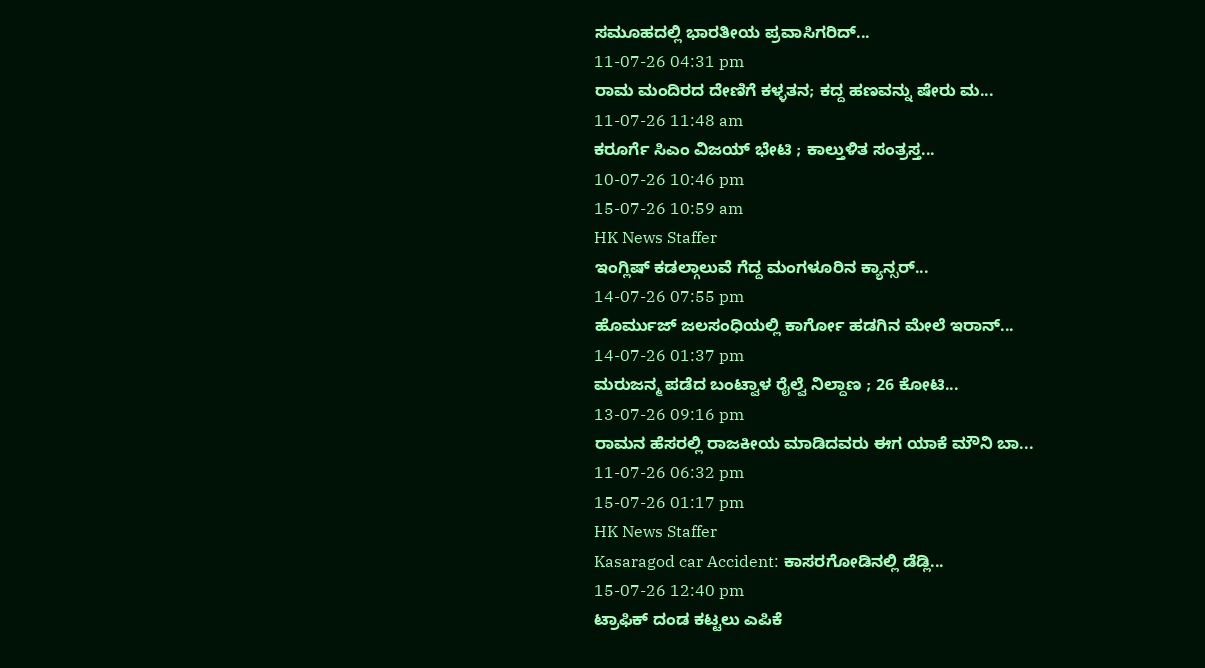ಸಮೂಹದಲ್ಲಿ ಭಾರತೀಯ ಪ್ರವಾಸಿಗರಿದ್...
11-07-26 04:31 pm
ರಾಮ ಮಂದಿರದ ದೇಣಿಗೆ ಕಳ್ಳತನ; ಕದ್ದ ಹಣವನ್ನು ಷೇರು ಮ...
11-07-26 11:48 am
ಕರೂರ್ಗೆ ಸಿಎಂ ವಿಜಯ್ ಭೇಟಿ ; ಕಾಲ್ತುಳಿತ ಸಂತ್ರಸ್ತ...
10-07-26 10:46 pm
15-07-26 10:59 am
HK News Staffer
ಇಂಗ್ಲಿಷ್ ಕಡಲ್ಗಾಲುವೆ ಗೆದ್ದ ಮಂಗಳೂರಿನ ಕ್ಯಾನ್ಸರ್...
14-07-26 07:55 pm
ಹೊರ್ಮುಜ್ ಜಲಸಂಧಿಯಲ್ಲಿ ಕಾರ್ಗೋ ಹಡಗಿನ ಮೇಲೆ ಇರಾನ್...
14-07-26 01:37 pm
ಮರುಜನ್ಮ ಪಡೆದ ಬಂಟ್ವಾಳ ರೈಲ್ವೆ ನಿಲ್ದಾಣ ; 26 ಕೋಟಿ...
13-07-26 09:16 pm
ರಾಮನ ಹೆಸರಲ್ಲಿ ರಾಜಕೀಯ ಮಾಡಿದವರು ಈಗ ಯಾಕೆ ಮೌನಿ ಬಾ...
11-07-26 06:32 pm
15-07-26 01:17 pm
HK News Staffer
Kasaragod car Accident: ಕಾಸರಗೋಡಿನಲ್ಲಿ ಡೆಡ್ಲಿ...
15-07-26 12:40 pm
ಟ್ರಾಫಿಕ್ ದಂಡ ಕಟ್ಟಲು ಎಪಿಕೆ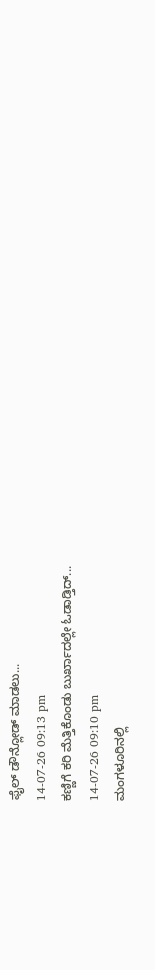ಫೈಲ್ ಡೌನ್ಲೋಡ್ ಮಾಡಲು...
14-07-26 09:13 pm
ಕಣ್ಣಿಗೆ ಕರಿ ಮೆತ್ತಿಕೊಂಡು ಬುರ್ಖಾದಲ್ಲೇ ಓಡಾಡ್ತಿದ್...
14-07-26 09:10 pm
ಮಂಗಳೂರಿನಲ್ಲಿ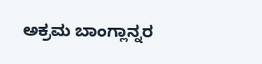ಅಕ್ರಮ ಬಾಂಗ್ಲಾನ್ನರ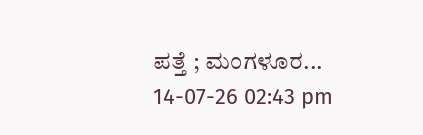ಪತ್ತೆ ; ಮಂಗಳೂರ...
14-07-26 02:43 pm